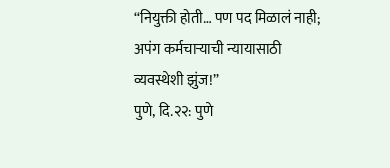“नियुक्ती होती… पण पद मिळालं नाही; अपंग कर्मचाऱ्याची न्यायासाठी व्यवस्थेशी झुंज!”
पुणे, दि.२२: पुणे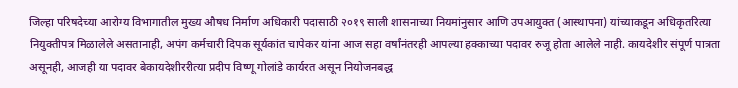जिल्हा परिषदेच्या आरोग्य विभागातील मुख्य औषध निर्माण अधिकारी पदासाठी २०१९ साली शासनाच्या नियमांनुसार आणि उपआयुक्त (आस्थापना) यांच्याकडून अधिकृतरित्या नियुक्तीपत्र मिळालेले असतानाही, अपंग कर्मचारी दिपक सूर्यकांत चापेकर यांना आज सहा वर्षांनंतरही आपल्या हक्काच्या पदावर रुजू होता आलेले नाही. कायदेशीर संपूर्ण पात्रता असूनही, आजही या पदावर बेकायदेशीररीत्या प्रदीप विष्णू गोलांडे कार्यरत असून नियोजनबद्ध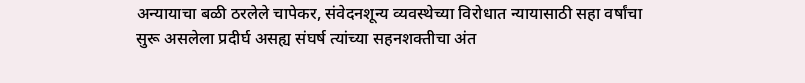अन्यायाचा बळी ठरलेले चापेकर, संवेदनशून्य व्यवस्थेच्या विरोधात न्यायासाठी सहा वर्षांचा सुरू असलेला प्रदीर्घ असह्य संघर्ष त्यांच्या सहनशक्तीचा अंत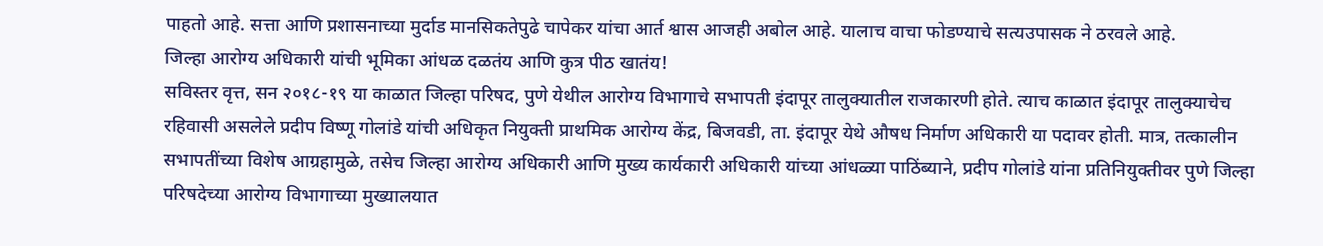पाहतो आहे. सत्ता आणि प्रशासनाच्या मुर्दाड मानसिकतेपुढे चापेकर यांचा आर्त श्वास आजही अबोल आहे. यालाच वाचा फोडण्याचे सत्यउपासक ने ठरवले आहे.
जिल्हा आरोग्य अधिकारी यांची भूमिका आंधळ दळतंय आणि कुत्र पीठ खातंय!
सविस्तर वृत्त, सन २०१८-१९ या काळात जिल्हा परिषद, पुणे येथील आरोग्य विभागाचे सभापती इंदापूर तालुक्यातील राजकारणी होते. त्याच काळात इंदापूर तालुक्याचेच रहिवासी असलेले प्रदीप विष्णू गोलांडे यांची अधिकृत नियुक्ती प्राथमिक आरोग्य केंद्र, बिजवडी, ता. इंदापूर येथे औषध निर्माण अधिकारी या पदावर होती. मात्र, तत्कालीन सभापतींच्या विशेष आग्रहामुळे, तसेच जिल्हा आरोग्य अधिकारी आणि मुख्य कार्यकारी अधिकारी यांच्या आंधळ्या पाठिंब्याने, प्रदीप गोलांडे यांना प्रतिनियुक्तीवर पुणे जिल्हा परिषदेच्या आरोग्य विभागाच्या मुख्यालयात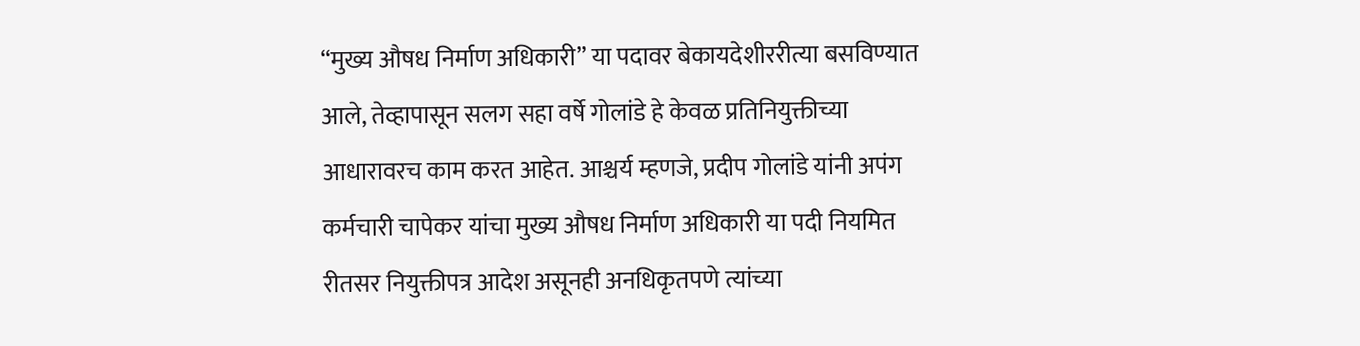“मुख्य औषध निर्माण अधिकारी” या पदावर बेकायदेशीररीत्या बसविण्यात आले, तेव्हापासून सलग सहा वर्षे गोलांडे हे केवळ प्रतिनियुक्तीच्या आधारावरच काम करत आहेत. आश्चर्य म्हणजे, प्रदीप गोलांडे यांनी अपंग कर्मचारी चापेकर यांचा मुख्य औषध निर्माण अधिकारी या पदी नियमित रीतसर नियुक्तीपत्र आदेश असूनही अनधिकृतपणे त्यांच्या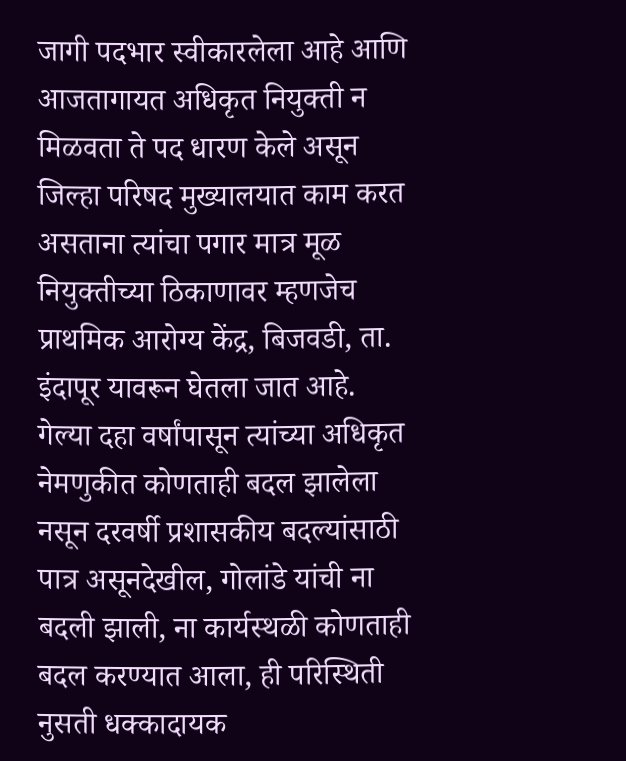जागी पदभार स्वीकारलेला आहे आणि आजतागायत अधिकृत नियुक्ती न मिळवता ते पद धारण केले असून जिल्हा परिषद मुख्यालयात काम करत असताना त्यांचा पगार मात्र मूळ नियुक्तीच्या ठिकाणावर म्हणजेच प्राथमिक आरोग्य केंद्र, बिजवडी, ता. इंदापूर यावरून घेतला जात आहे. गेल्या दहा वर्षांपासून त्यांच्या अधिकृत नेमणुकीत कोणताही बदल झालेला नसून दरवर्षी प्रशासकीय बदल्यांसाठी पात्र असूनदेखील, गोलांडे यांची ना बदली झाली, ना कार्यस्थळी कोणताही बदल करण्यात आला, ही परिस्थिती नुसती धक्कादायक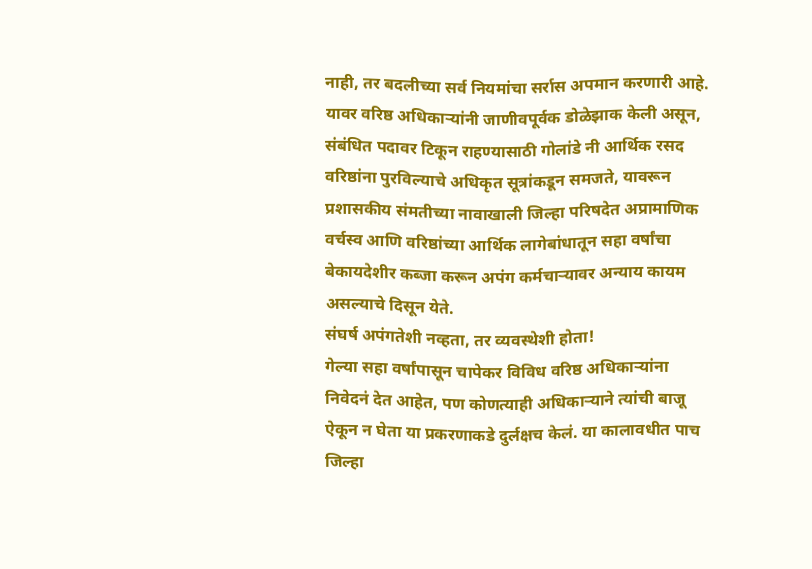नाही, तर बदलीच्या सर्व नियमांचा सर्रास अपमान करणारी आहे. यावर वरिष्ठ अधिकाऱ्यांनी जाणीवपूर्वक डोळेझाक केली असून, संबंधित पदावर टिकून राहण्यासाठी गोलांडे नी आर्थिक रसद वरिष्ठांना पुरविल्याचे अधिकृत सूत्रांकडून समजते, यावरून प्रशासकीय संमतीच्या नावाखाली जिल्हा परिषदेत अप्रामाणिक वर्चस्व आणि वरिष्ठांच्या आर्थिक लागेबांधातून सहा वर्षांचा बेकायदेशीर कब्जा करून अपंग कर्मचाऱ्यावर अन्याय कायम असल्याचे दिसून येते.
संघर्ष अपंगतेशी नव्हता, तर व्यवस्थेशी होता!
गेल्या सहा वर्षांपासून चापेकर विविध वरिष्ठ अधिकाऱ्यांना निवेदनं देत आहेत, पण कोणत्याही अधिकाऱ्याने त्यांची बाजू ऐकून न घेता या प्रकरणाकडे दुर्लक्षच केलं. या कालावधीत पाच जिल्हा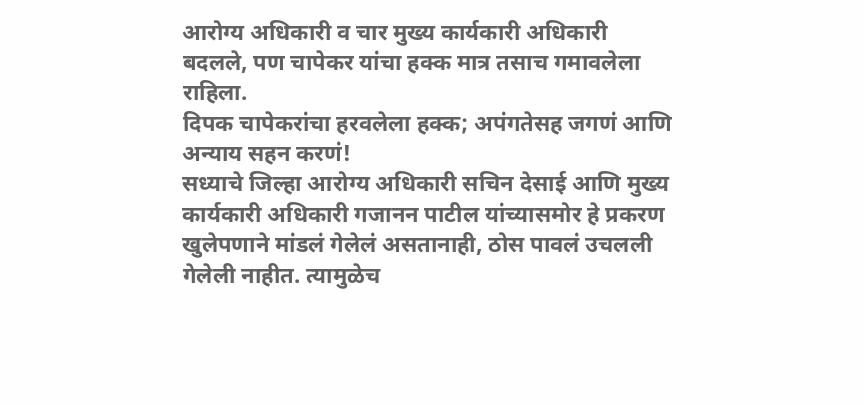आरोग्य अधिकारी व चार मुख्य कार्यकारी अधिकारी बदलले, पण चापेकर यांचा हक्क मात्र तसाच गमावलेला राहिला.
दिपक चापेकरांचा हरवलेला हक्क; अपंगतेसह जगणं आणि अन्याय सहन करणं!
सध्याचे जिल्हा आरोग्य अधिकारी सचिन देसाई आणि मुख्य कार्यकारी अधिकारी गजानन पाटील यांच्यासमोर हे प्रकरण खुलेपणाने मांडलं गेलेलं असतानाही, ठोस पावलं उचलली गेलेली नाहीत. त्यामुळेच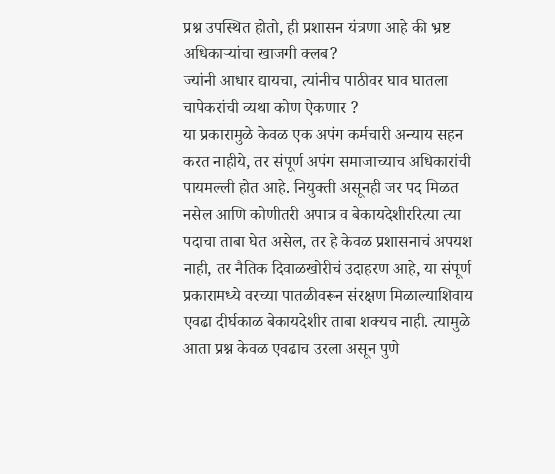प्रश्न उपस्थित होतो, ही प्रशासन यंत्रणा आहे की भ्रष्ट अधिकाऱ्यांचा खाजगी क्लब?
ज्यांनी आधार द्यायचा, त्यांनीच पाठीवर घाव घातला चापेकरांची व्यथा कोण ऐकणार ?
या प्रकारामुळे केवळ एक अपंग कर्मचारी अन्याय सहन करत नाहीये, तर संपूर्ण अपंग समाजाच्याच अधिकारांची पायमल्ली होत आहे. नियुक्ती असूनही जर पद मिळत नसेल आणि कोणीतरी अपात्र व बेकायदेशीररित्या त्या पदाचा ताबा घेत असेल, तर हे केवळ प्रशासनाचं अपयश नाही, तर नैतिक दिवाळखोरीचं उदाहरण आहे, या संपूर्ण प्रकारामध्ये वरच्या पातळीवरून संरक्षण मिळाल्याशिवाय एवढा दीर्घकाळ बेकायदेशीर ताबा शक्यच नाही. त्यामुळे आता प्रश्न केवळ एवढाच उरला असून पुणे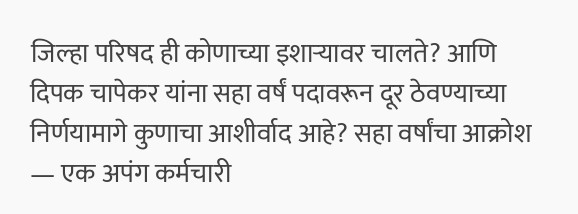जिल्हा परिषद ही कोणाच्या इशाऱ्यावर चालते? आणि दिपक चापेकर यांना सहा वर्षं पदावरून दूर ठेवण्याच्या निर्णयामागे कुणाचा आशीर्वाद आहे? सहा वर्षांचा आक्रोश — एक अपंग कर्मचारी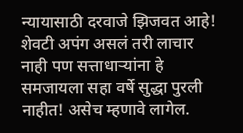न्यायासाठी दरवाजे झिजवत आहे! शेवटी अपंग असलं तरी लाचार नाही पण सत्ताधाऱ्यांना हे समजायला सहा वर्षे सुद्धा पुरली नाहीत! असेच म्हणावे लागेल.